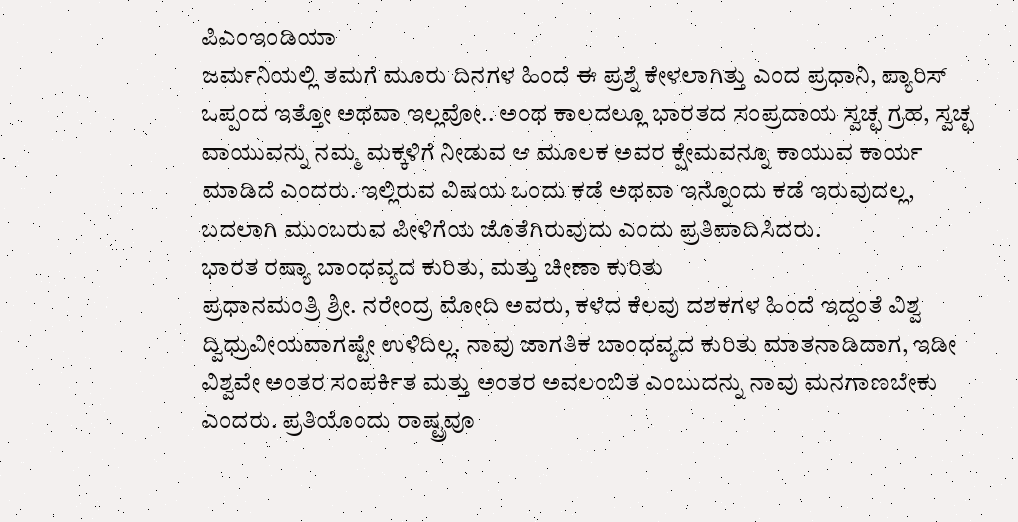ಪಿಎಂಇಂಡಿಯಾ
ಜರ್ಮನಿಯಲ್ಲಿ ತಮಗೆ ಮೂರು ದಿನಗಳ ಹಿಂದೆ ಈ ಪ್ರಶ್ನೆ ಕೇಳಲಾಗಿತ್ತು ಎಂದ ಪ್ರಧಾನಿ, ಪ್ಯಾರಿಸ್ ಒಪ್ಪಂದ ಇತ್ತೋ ಅಥವಾ ಇಲ್ಲವೋ.. ಅಂಥ ಕಾಲದಲ್ಲೂ ಭಾರತದ ಸಂಪ್ರದಾಯ ಸ್ವಚ್ಛ ಗ್ರಹ, ಸ್ವಚ್ಛ ವಾಯುವನ್ನು ನಮ್ಮ ಮಕ್ಕಳಿಗೆ ನೀಡುವ ಆ ಮೂಲಕ ಅವರ ಕ್ಷೇಮವನ್ನೂ ಕಾಯುವ ಕಾರ್ಯ ಮಾಡಿದೆ ಎಂದರು. ಇಲ್ಲಿರುವ ವಿಷಯ ಒಂದು ಕಡೆ ಅಥವಾ ಇನ್ನೊಂದು ಕಡೆ ಇರುವುದಲ್ಲ, ಬದಲಾಗಿ ಮುಂಬರುವ ಪೀಳಿಗೆಯ ಜೊತೆಗಿರುವುದು ಎಂದು ಪ್ರತಿಪಾದಿಸಿದರು.
ಭಾರತ ರಷ್ಯಾ ಬಾಂಧವ್ಯದ ಕುರಿತು, ಮತ್ತು ಚೀಣಾ ಕುರಿತು
ಪ್ರಧಾನಮಂತ್ರಿ ಶ್ರೀ. ನರೇಂದ್ರ ಮೋದಿ ಅವರು, ಕಳೆದ ಕೆಲವು ದಶಕಗಳ ಹಿಂದೆ ಇದ್ದಂತೆ ವಿಶ್ವ ದ್ವಿಧ್ರುವೀಯವಾಗಷ್ಟೇ ಉಳಿದಿಲ್ಲ. ನಾವು ಜಾಗತಿಕ ಬಾಂಧವ್ಯದ ಕುರಿತು ಮಾತನಾಡಿದಾಗ, ಇಡೀ ವಿಶ್ವವೇ ಅಂತರ ಸಂಪರ್ಕಿತ ಮತ್ತು ಅಂತರ ಅವಲಂಬಿತ ಎಂಬುದನ್ನು ನಾವು ಮನಗಾಣಬೇಕು ಎಂದರು. ಪ್ರತಿಯೊಂದು ರಾಷ್ಟ್ರವೂ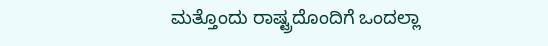ಮತ್ತೊಂದು ರಾಷ್ಟ್ರದೊಂದಿಗೆ ಒಂದಲ್ಲಾ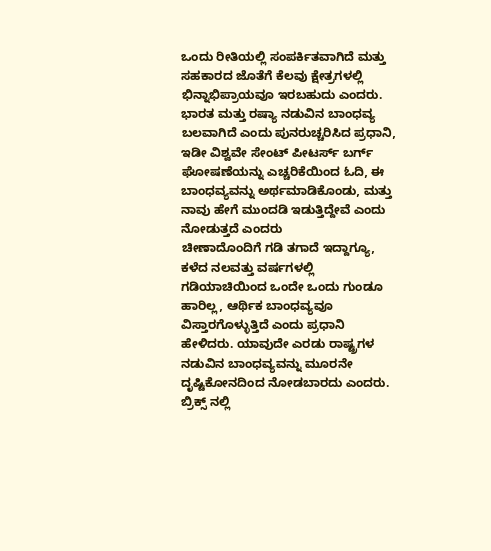ಒಂದು ರೀತಿಯಲ್ಲಿ ಸಂಪರ್ಕಿತವಾಗಿದೆ ಮತ್ತು ಸಹಕಾರದ ಜೊತೆಗೆ ಕೆಲವು ಕ್ಷೇತ್ರಗಳಲ್ಲಿ ಭಿನ್ನಾಭಿಪ್ರಾಯವೂ ಇರಬಹುದು ಎಂದರು.
ಭಾರತ ಮತ್ತು ರಷ್ಯಾ ನಡುವಿನ ಬಾಂಧವ್ಯ ಬಲವಾಗಿದೆ ಎಂದು ಪುನರುಚ್ಚರಿಸಿದ ಪ್ರಧಾನಿ, ಇಡೀ ವಿಶ್ವವೇ ಸೇಂಟ್ ಪೀಟರ್ಸ್ ಬರ್ಗ್ ಘೋಷಣೆಯನ್ನು ಎಚ್ಚರಿಕೆಯಿಂದ ಓದಿ, ಈ ಬಾಂಧವ್ಯವನ್ನು ಅರ್ಥಮಾಡಿಕೊಂಡು, ಮತ್ತು ನಾವು ಹೇಗೆ ಮುಂದಡಿ ಇಡುತ್ತಿದ್ದೇವೆ ಎಂದು ನೋಡುತ್ತದೆ ಎಂದರು
ಚೀಣಾದೊಂದಿಗೆ ಗಡಿ ತಗಾದೆ ಇದ್ದಾಗ್ಯೂ, ಕಳೆದ ನಲವತ್ತು ವರ್ಷಗಳಲ್ಲಿ ಗಡಿಯಾಚಿಯಿಂದ ಒಂದೇ ಒಂದು ಗುಂಡೂ ಹಾರಿಲ್ಲ, ಆರ್ಥಿಕ ಬಾಂಧವ್ಯವೂ ವಿಸ್ತಾರಗೊಳ್ಳುತ್ತಿದೆ ಎಂದು ಪ್ರಧಾನಿ ಹೇಳಿದರು. ಯಾವುದೇ ಎರಡು ರಾಷ್ಟ್ರಗಳ ನಡುವಿನ ಬಾಂಧವ್ಯವನ್ನು ಮೂರನೇ ದೃಷ್ಟಿಕೋನದಿಂದ ನೋಡಬಾರದು ಎಂದರು. ಬ್ರಿಕ್ಸ್ ನಲ್ಲಿ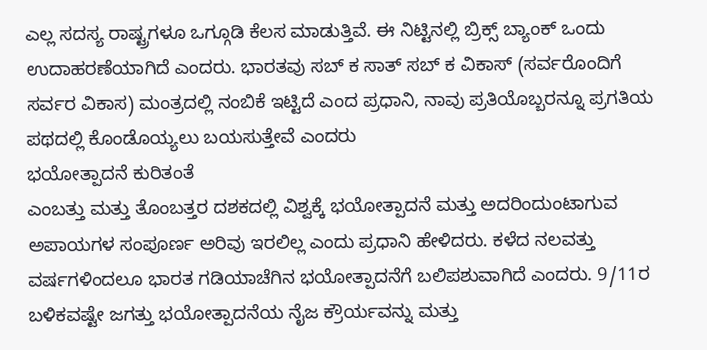ಎಲ್ಲ ಸದಸ್ಯ ರಾಷ್ಟ್ರಗಳೂ ಒಗ್ಗೂಡಿ ಕೆಲಸ ಮಾಡುತ್ತಿವೆ. ಈ ನಿಟ್ಟಿನಲ್ಲಿ ಬ್ರಿಕ್ಸ್ ಬ್ಯಾಂಕ್ ಒಂದು ಉದಾಹರಣೆಯಾಗಿದೆ ಎಂದರು. ಭಾರತವು ಸಬ್ ಕ ಸಾತ್ ಸಬ್ ಕ ವಿಕಾಸ್ (ಸರ್ವರೊಂದಿಗೆ ಸರ್ವರ ವಿಕಾಸ) ಮಂತ್ರದಲ್ಲಿ ನಂಬಿಕೆ ಇಟ್ಟಿದೆ ಎಂದ ಪ್ರಧಾನಿ, ನಾವು ಪ್ರತಿಯೊಬ್ಬರನ್ನೂ ಪ್ರಗತಿಯ ಪಥದಲ್ಲಿ ಕೊಂಡೊಯ್ಯಲು ಬಯಸುತ್ತೇವೆ ಎಂದರು
ಭಯೋತ್ಪಾದನೆ ಕುರಿತಂತೆ
ಎಂಬತ್ತು ಮತ್ತು ತೊಂಬತ್ತರ ದಶಕದಲ್ಲಿ ವಿಶ್ವಕ್ಕೆ ಭಯೋತ್ಪಾದನೆ ಮತ್ತು ಅದರಿಂದುಂಟಾಗುವ ಅಪಾಯಗಳ ಸಂಪೂರ್ಣ ಅರಿವು ಇರಲಿಲ್ಲ ಎಂದು ಪ್ರಧಾನಿ ಹೇಳಿದರು. ಕಳೆದ ನಲವತ್ತು ವರ್ಷಗಳಿಂದಲೂ ಭಾರತ ಗಡಿಯಾಚೆಗಿನ ಭಯೋತ್ಪಾದನೆಗೆ ಬಲಿಪಶುವಾಗಿದೆ ಎಂದರು. 9/11ರ ಬಳಿಕವಷ್ಟೇ ಜಗತ್ತು ಭಯೋತ್ಪಾದನೆಯ ನೈಜ ಕ್ರೌರ್ಯವನ್ನು ಮತ್ತು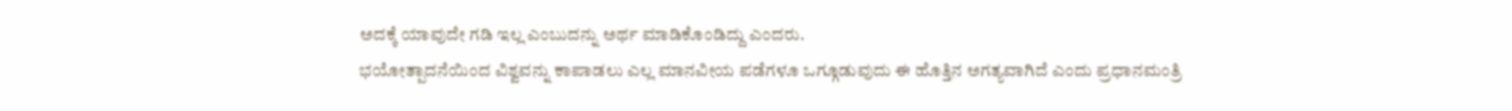ಅದಕ್ಕೆ ಯಾವುದೇ ಗಡಿ ಇಲ್ಲ ಎಂಬುದನ್ನು ಅರ್ಥ ಮಾಡಿಕೊಂಡಿದ್ದು ಎಂದರು.
ಭಯೋತ್ಪಾದನೆಯಿಂದ ವಿಶ್ವವನ್ನು ಕಾಪಾಡಲು ಎಲ್ಲ ಮಾನವೀಯ ಪಡೆಗಳೂ ಒಗ್ಗೂಡುವುದು ಈ ಹೊತ್ತಿನ ಅಗತ್ಯವಾಗಿದೆ ಎಂದು ಪ್ರಧಾನಮಂತ್ರಿ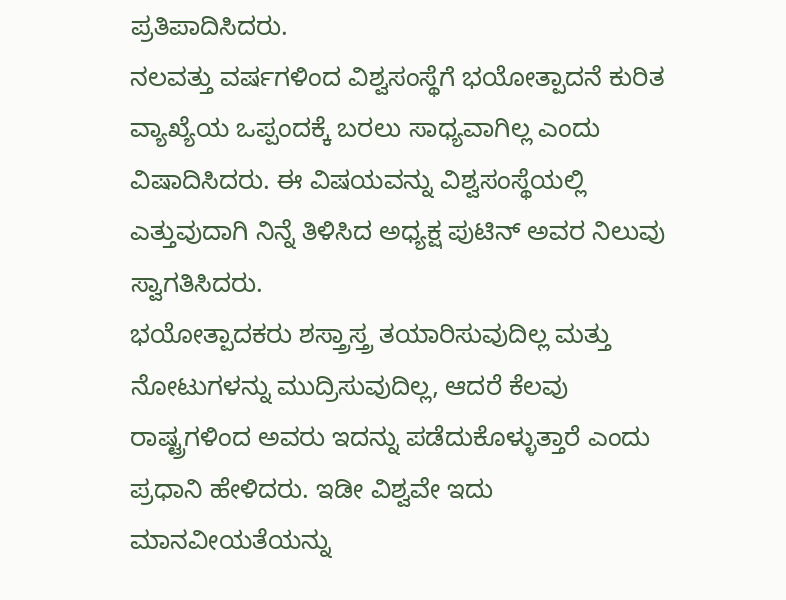ಪ್ರತಿಪಾದಿಸಿದರು.
ನಲವತ್ತು ವರ್ಷಗಳಿಂದ ವಿಶ್ವಸಂಸ್ಥೆಗೆ ಭಯೋತ್ಪಾದನೆ ಕುರಿತ ವ್ಯಾಖ್ಯೆಯ ಒಪ್ಪಂದಕ್ಕೆ ಬರಲು ಸಾಧ್ಯವಾಗಿಲ್ಲ ಎಂದು ವಿಷಾದಿಸಿದರು. ಈ ವಿಷಯವನ್ನು ವಿಶ್ವಸಂಸ್ಥೆಯಲ್ಲಿ ಎತ್ತುವುದಾಗಿ ನಿನ್ನೆ ತಿಳಿಸಿದ ಅಧ್ಯಕ್ಷ ಪುಟಿನ್ ಅವರ ನಿಲುವು ಸ್ವಾಗತಿಸಿದರು.
ಭಯೋತ್ಪಾದಕರು ಶಸ್ತ್ರಾಸ್ತ್ರ ತಯಾರಿಸುವುದಿಲ್ಲ ಮತ್ತು ನೋಟುಗಳನ್ನು ಮುದ್ರಿಸುವುದಿಲ್ಲ, ಆದರೆ ಕೆಲವು ರಾಷ್ಟ್ರಗಳಿಂದ ಅವರು ಇದನ್ನು ಪಡೆದುಕೊಳ್ಳುತ್ತಾರೆ ಎಂದು ಪ್ರಧಾನಿ ಹೇಳಿದರು. ಇಡೀ ವಿಶ್ವವೇ ಇದು ಮಾನವೀಯತೆಯನ್ನು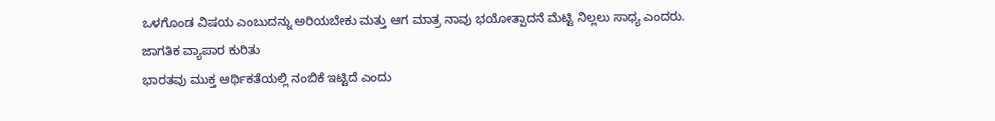ಒಳಗೊಂಡ ವಿಷಯ ಎಂಬುದನ್ನು ಅರಿಯಬೇಕು ಮತ್ತು ಆಗ ಮಾತ್ರ ನಾವು ಭಯೋತ್ಪಾದನೆ ಮೆಟ್ಟಿ ನಿಲ್ಲಲು ಸಾಧ್ಯ ಎಂದರು.
ಜಾಗತಿಕ ವ್ಯಾಪಾರ ಕುರಿತು
ಭಾರತವು ಮುಕ್ತ ಆರ್ಥಿಕತೆಯಲ್ಲಿ ನಂಬಿಕೆ ಇಟ್ಟಿದೆ ಎಂದು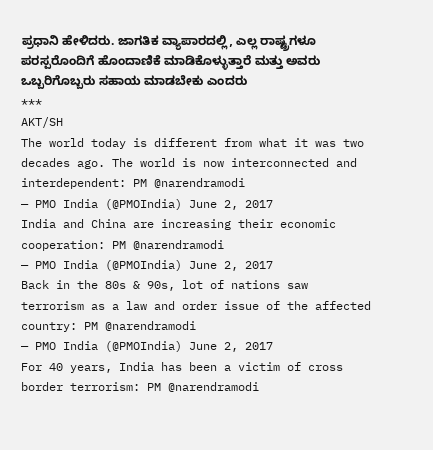ಪ್ರಧಾನಿ ಹೇಳಿದರು. ಜಾಗತಿಕ ವ್ಯಾಪಾರದಲ್ಲಿ, ಎಲ್ಲ ರಾಷ್ಟ್ರಗಳೂ ಪರಸ್ಪರೊಂದಿಗೆ ಹೊಂದಾಣಿಕೆ ಮಾಡಿಕೊಳ್ಳುತ್ತಾರೆ ಮತ್ತು ಅವರು ಒಬ್ಬರಿಗೊಬ್ಬರು ಸಹಾಯ ಮಾಡಬೇಕು ಎಂದರು
***
AKT/SH
The world today is different from what it was two decades ago. The world is now interconnected and interdependent: PM @narendramodi
— PMO India (@PMOIndia) June 2, 2017
India and China are increasing their economic cooperation: PM @narendramodi
— PMO India (@PMOIndia) June 2, 2017
Back in the 80s & 90s, lot of nations saw terrorism as a law and order issue of the affected country: PM @narendramodi
— PMO India (@PMOIndia) June 2, 2017
For 40 years, India has been a victim of cross border terrorism: PM @narendramodi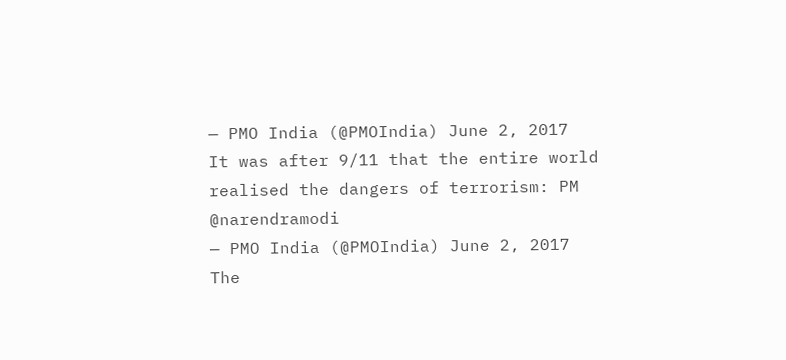— PMO India (@PMOIndia) June 2, 2017
It was after 9/11 that the entire world realised the dangers of terrorism: PM @narendramodi
— PMO India (@PMOIndia) June 2, 2017
The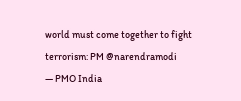world must come together to fight terrorism: PM @narendramodi
— PMO India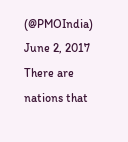(@PMOIndia) June 2, 2017
There are nations that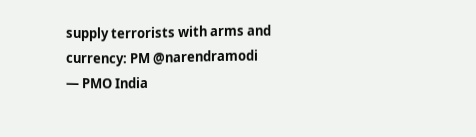supply terrorists with arms and currency: PM @narendramodi
— PMO India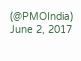(@PMOIndia) June 2, 2017